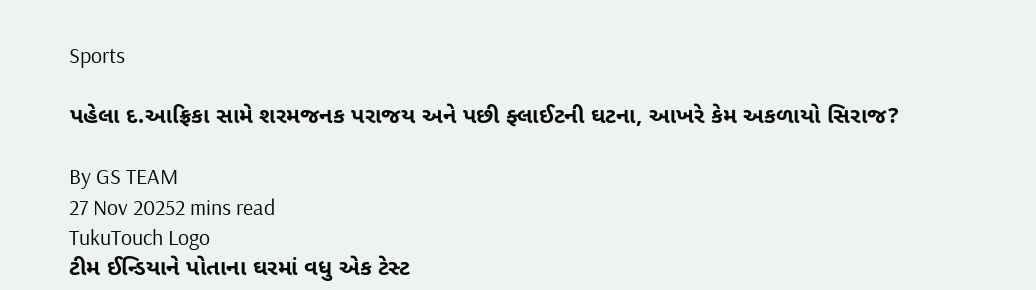Sports

પહેલા દ.આફ્રિકા સામે શરમજનક પરાજય અને પછી ફ્લાઈટની ઘટના, આખરે કેમ અકળાયો સિરાજ?

By GS TEAM
27 Nov 20252 mins read
TukuTouch Logo
ટીમ ઈન્ડિયાને પોતાના ઘરમાં વધુ એક ટેસ્ટ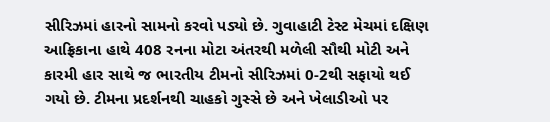સીરિઝમાં હારનો સામનો કરવો પડ્યો છે. ગુવાહાટી ટેસ્ટ મેચમાં દક્ષિણ આફ્રિકાના હાથે 408 રનના મોટા અંતરથી મળેલી સૌથી મોટી અને કારમી હાર સાથે જ ભારતીય ટીમનો સીરિઝમાં 0-2થી સફાયો થઈ ગયો છે. ટીમના પ્રદર્શનથી ચાહકો ગુસ્સે છે અને ખેલાડીઓ પર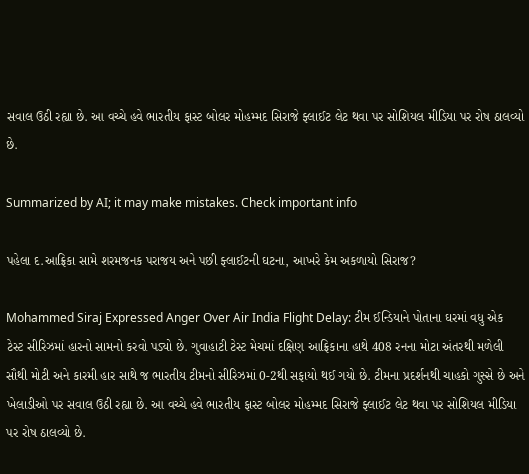સવાલ ઉઠી રહ્યા છે. આ વચ્ચે હવે ભારતીય ફાસ્ટ બોલર મોહમ્મદ સિરાજે ફ્લાઈટ લેટ થવા પર સોશિયલ મીડિયા પર રોષ ઠાલવ્યો છે.

Summarized by AI; it may make mistakes. Check important info

પહેલા દ.આફ્રિકા સામે શરમજનક પરાજય અને પછી ફ્લાઈટની ઘટના, આખરે કેમ અકળાયો સિરાજ?

Mohammed Siraj Expressed Anger Over Air India Flight Delay: ટીમ ઈન્ડિયાને પોતાના ઘરમાં વધુ એક ટેસ્ટ સીરિઝમાં હારનો સામનો કરવો પડ્યો છે. ગુવાહાટી ટેસ્ટ મેચમાં દક્ષિણ આફ્રિકાના હાથે 408 રનના મોટા અંતરથી મળેલી સૌથી મોટી અને કારમી હાર સાથે જ ભારતીય ટીમનો સીરિઝમાં 0-2થી સફાયો થઈ ગયો છે. ટીમના પ્રદર્શનથી ચાહકો ગુસ્સે છે અને ખેલાડીઓ પર સવાલ ઉઠી રહ્યા છે. આ વચ્ચે હવે ભારતીય ફાસ્ટ બોલર મોહમ્મદ સિરાજે ફ્લાઈટ લેટ થવા પર સોશિયલ મીડિયા પર રોષ ઠાલવ્યો છે.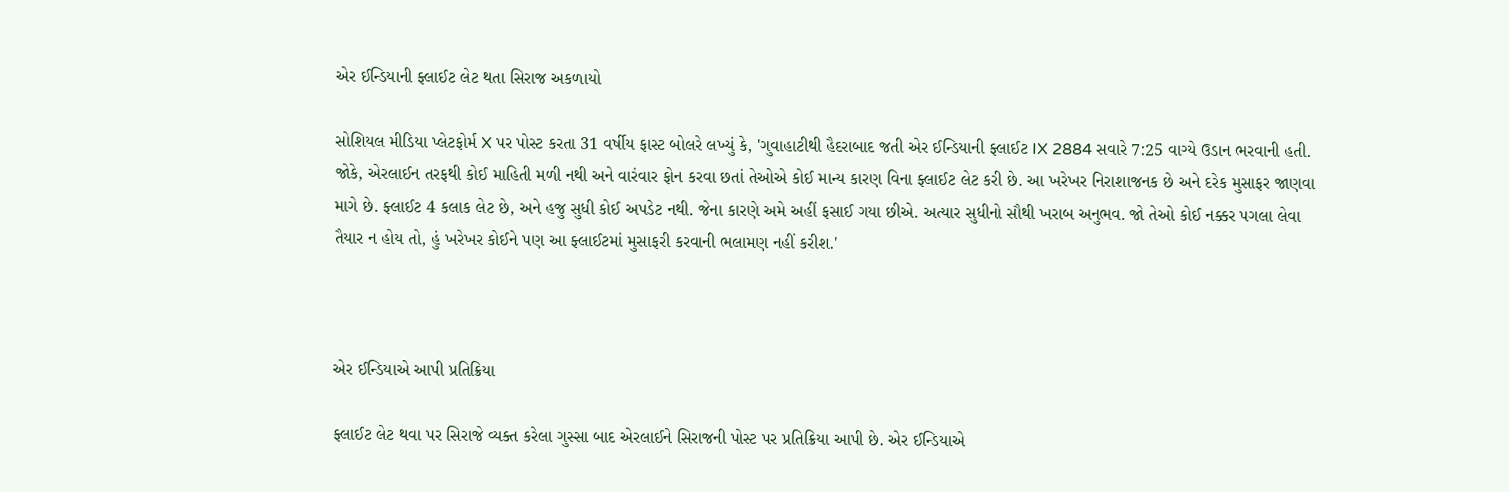એર ઈન્ડિયાની ફ્લાઈટ લેટ થતા સિરાજ અકળાયો

સોશિયલ મીડિયા પ્લેટફોર્મ X પર પોસ્ટ કરતા 31 વર્ષીય ફાસ્ટ બોલરે લખ્યું કે, 'ગુવાહાટીથી હૈદરાબાદ જતી એર ઈન્ડિયાની ફ્લાઈટ IX 2884 સવારે 7:25 વાગ્યે ઉડાન ભરવાની હતી. જોકે, એરલાઈન તરફથી કોઈ માહિતી મળી નથી અને વારંવાર ફોન કરવા છતાં તેઓએ કોઈ માન્ય કારણ વિના ફ્લાઈટ લેટ કરી છે. આ ખરેખર નિરાશાજનક છે અને દરેક મુસાફર જાણવા માગે છે. ફ્લાઈટ 4 કલાક લેટ છે, અને હજુ સુધી કોઈ અપડેટ નથી. જેના કારણે અમે અહીં ફસાઈ ગયા છીએ. અત્યાર સુધીનો સૌથી ખરાબ અનુભવ. જો તેઓ કોઈ નક્કર પગલા લેવા તૈયાર ન હોય તો, હું ખરેખર કોઈને પણ આ ફ્લાઈટમાં મુસાફરી કરવાની ભલામણ નહીં કરીશ.'



એર ઈન્ડિયાએ આપી પ્રતિક્રિયા

ફ્લાઈટ લેટ થવા પર સિરાજે વ્યક્ત કરેલા ગુસ્સા બાદ એરલાઈને સિરાજની પોસ્ટ પર પ્રતિક્રિયા આપી છે. એર ઈન્ડિયાએ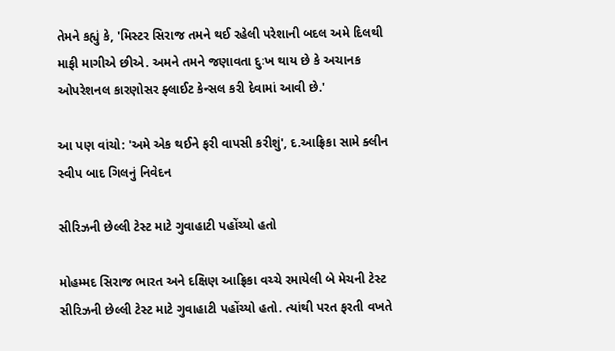તેમને કહ્યું કે, 'મિસ્ટર સિરાજ તમને થઈ રહેલી પરેશાની બદલ અમે દિલથી માફી માગીએ છીએ. અમને તમને જણાવતા દુઃખ થાય છે કે અચાનક ઓપરેશનલ કારણોસર ફ્લાઈટ કેન્સલ કરી દેવામાં આવી છે.'

આ પણ વાંચો: 'અમે એક થઈને ફરી વાપસી કરીશું', દ.આફ્રિકા સામે ક્લીન સ્વીપ બાદ ગિલનું નિવેદન

સીરિઝની છેલ્લી ટેસ્ટ માટે ગુવાહાટી પહોંચ્યો હતો

મોહમ્મદ સિરાજ ભારત અને દક્ષિણ આફ્રિકા વચ્ચે રમાયેલી બે મેચની ટેસ્ટ સીરિઝની છેલ્લી ટેસ્ટ માટે ગુવાહાટી પહોંચ્યો હતો. ત્યાંથી પરત ફરતી વખતે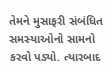તેમને મુસાફરી સંબંધિત સમસ્યાઓનો સામનો કરવો પડ્યો. ત્યારબાદ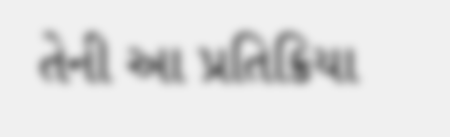તેની આ પ્રતિક્રિયા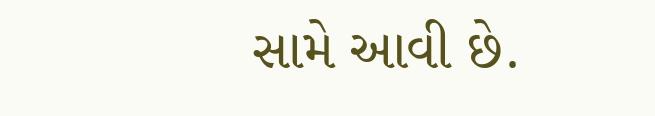સામે આવી છે.